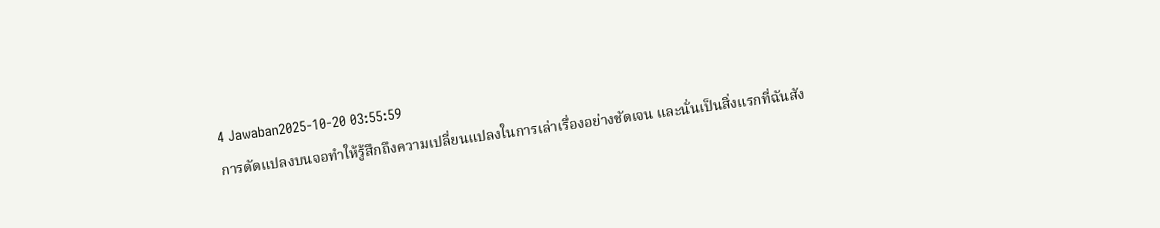4 Jawaban2025-10-20 03:55:59
การดัดแปลงบนจอทำให้รู้สึกถึงความเปลี่ยนแปลงในการเล่าเรื่องอย่างชัดเจน และนั่นเป็นสิ่งแรกที่ฉันสัง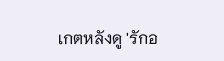เกตหลังดู 'รักอ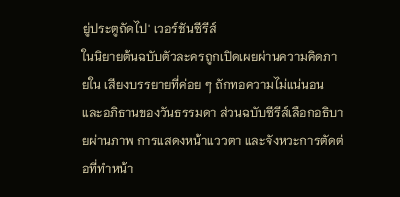ยู่ประตูถัดไป' เวอร์ชันซีรีส์
ในนิยายต้นฉบับตัวละครถูกเปิดเผยผ่านความคิดภายใน เสียงบรรยายที่ค่อย ๆ ถักทอความไม่แน่นอนและอภิธานของวันธรรมดา ส่วนฉบับซีรีส์เลือกอธิบายผ่านภาพ การแสดงหน้าแววตา และจังหวะการตัดต่อที่ทำหน้า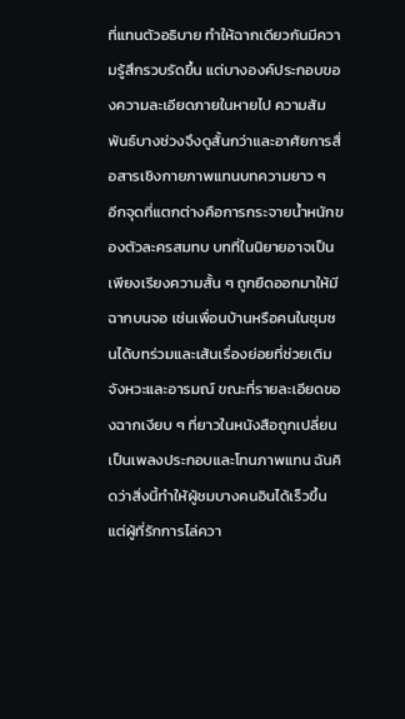ที่แทนตัวอธิบาย ทำให้ฉากเดียวกันมีความรู้สึกรวบรัดขึ้น แต่บางองค์ประกอบของความละเอียดภายในหายไป ความสัมพันธ์บางช่วงจึงดูสั้นกว่าและอาศัยการสื่อสารเชิงกายภาพแทนบทความยาว ๆ
อีกจุดที่แตกต่างคือการกระจายน้ำหนักของตัวละครสมทบ บทที่ในนิยายอาจเป็นเพียงเรียงความสั้น ๆ ถูกยืดออกมาให้มีฉากบนจอ เช่นเพื่อนบ้านหรือคนในชุมชนได้บทร่วมและเส้นเรื่องย่อยที่ช่วยเติมจังหวะและอารมณ์ ขณะที่รายละเอียดของฉากเงียบ ๆ ที่ยาวในหนังสือถูกเปลี่ยนเป็นเพลงประกอบและโทนภาพแทน ฉันคิดว่าสิ่งนี้ทำให้ผู้ชมบางคนอินได้เร็วขึ้น แต่ผู้ที่รักการไล่ควา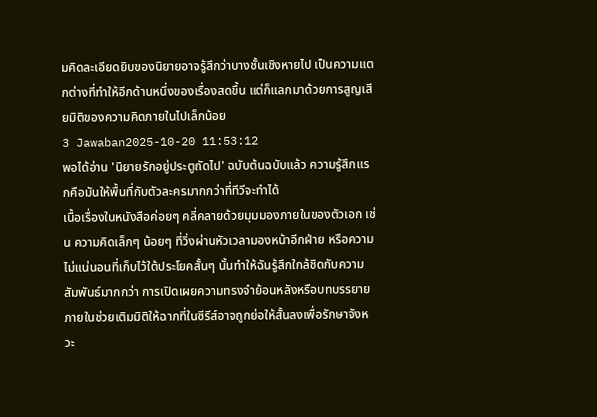มคิดละเอียดยิบของนิยายอาจรู้สึกว่าบางชั้นเชิงหายไป เป็นความแตกต่างที่ทำให้อีกด้านหนึ่งของเรื่องสดขึ้น แต่ก็แลกมาด้วยการสูญเสียมิติของความคิดภายในไปเล็กน้อย
3 Jawaban2025-10-20 11:53:12
พอได้อ่าน 'นิยายรักอยู่ประตูถัดไป' ฉบับต้นฉบับแล้ว ความรู้สึกแรกคือมันให้พื้นที่กับตัวละครมากกว่าที่ทีวีจะทำได้
เนื้อเรื่องในหนังสือค่อยๆ คลี่คลายด้วยมุมมองภายในของตัวเอก เช่น ความคิดเล็กๆ น้อยๆ ที่วิ่งผ่านหัวเวลามองหน้าอีกฝ่าย หรือความไม่แน่นอนที่เก็บไว้ใต้ประโยคสั้นๆ นั้นทำให้ฉันรู้สึกใกล้ชิดกับความสัมพันธ์มากกว่า การเปิดเผยความทรงจำย้อนหลังหรือบทบรรยายภายในช่วยเติมมิติให้ฉากที่ในซีรีส์อาจถูกย่อให้สั้นลงเพื่อรักษาจังหวะ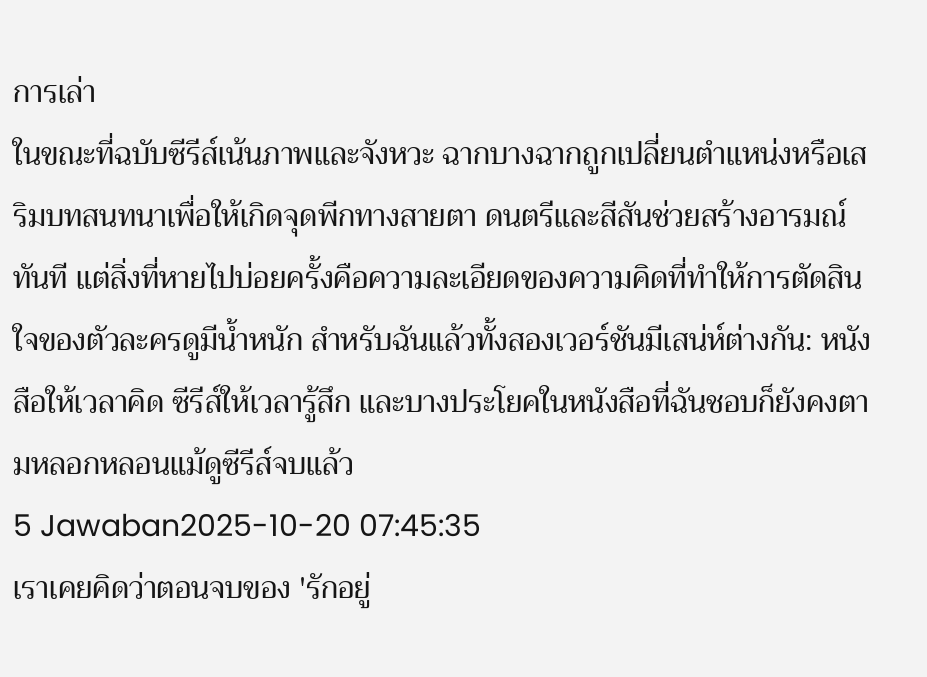การเล่า
ในขณะที่ฉบับซีรีส์เน้นภาพและจังหวะ ฉากบางฉากถูกเปลี่ยนตำแหน่งหรือเสริมบทสนทนาเพื่อให้เกิดจุดพีกทางสายตา ดนตรีและสีสันช่วยสร้างอารมณ์ทันที แต่สิ่งที่หายไปบ่อยครั้งคือความละเอียดของความคิดที่ทำให้การตัดสินใจของตัวละครดูมีน้ำหนัก สำหรับฉันแล้วทั้งสองเวอร์ชันมีเสน่ห์ต่างกัน: หนังสือให้เวลาคิด ซีรีส์ให้เวลารู้สึก และบางประโยคในหนังสือที่ฉันชอบก็ยังคงตามหลอกหลอนแม้ดูซีรีส์จบแล้ว
5 Jawaban2025-10-20 07:45:35
เราเคยคิดว่าตอนจบของ 'รักอยู่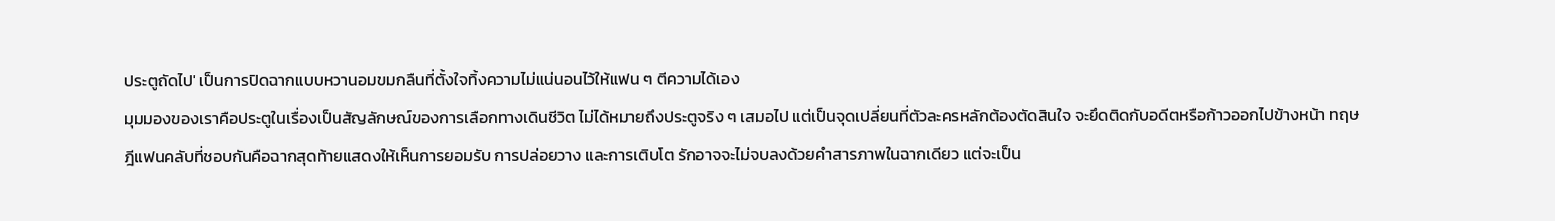ประตูถัดไป' เป็นการปิดฉากแบบหวานอมขมกลืนที่ตั้งใจทิ้งความไม่แน่นอนไว้ให้แฟน ๆ ตีความได้เอง
มุมมองของเราคือประตูในเรื่องเป็นสัญลักษณ์ของการเลือกทางเดินชีวิต ไม่ได้หมายถึงประตูจริง ๆ เสมอไป แต่เป็นจุดเปลี่ยนที่ตัวละครหลักต้องตัดสินใจ จะยึดติดกับอดีตหรือก้าวออกไปข้างหน้า ทฤษฎีแฟนคลับที่ชอบกันคือฉากสุดท้ายแสดงให้เห็นการยอมรับ การปล่อยวาง และการเติบโต รักอาจจะไม่จบลงด้วยคำสารภาพในฉากเดียว แต่จะเป็น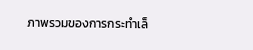ภาพรวมของการกระทำเล็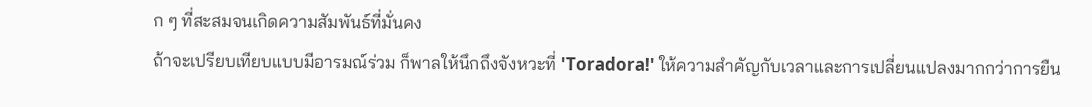ก ๆ ที่สะสมจนเกิดความสัมพันธ์ที่มั่นคง
ถ้าจะเปรียบเทียบแบบมีอารมณ์ร่วม ก็พาลให้นึกถึงจังหวะที่ 'Toradora!' ให้ความสำคัญกับเวลาและการเปลี่ยนแปลงมากกว่าการยืน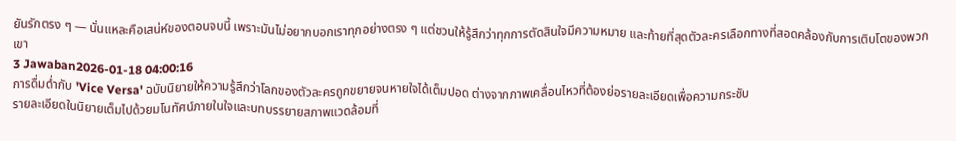ยันรักตรง ๆ — นั่นแหละคือเสน่ห์ของตอนจบนี้ เพราะมันไม่อยากบอกเราทุกอย่างตรง ๆ แต่ชวนให้รู้สึกว่าทุกการตัดสินใจมีความหมาย และท้ายที่สุดตัวละครเลือกทางที่สอดคล้องกับการเติบโตของพวกเขา
3 Jawaban2026-01-18 04:00:16
การดื่มด่ำกับ 'Vice Versa' ฉบับนิยายให้ความรู้สึกว่าโลกของตัวละครถูกขยายจนหายใจได้เต็มปอด ต่างจากภาพเคลื่อนไหวที่ต้องย่อรายละเอียดเพื่อความกระชับ
รายละเอียดในนิยายเต็มไปด้วยมโนทัศน์ภายในใจและบทบรรยายสภาพแวดล้อมที่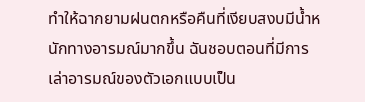ทำให้ฉากยามฝนตกหรือคืนที่เงียบสงบมีน้ำหนักทางอารมณ์มากขึ้น ฉันชอบตอนที่มีการเล่าอารมณ์ของตัวเอกแบบเป็น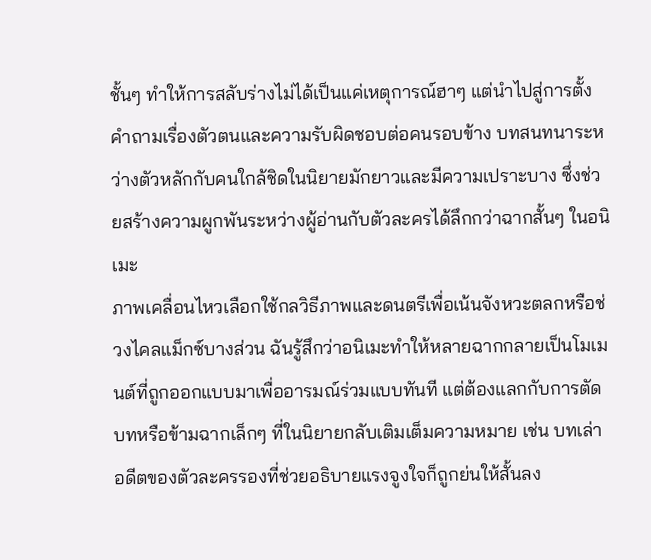ชั้นๆ ทำให้การสลับร่างไม่ได้เป็นแค่เหตุการณ์ฮาๆ แต่นำไปสู่การตั้งคำถามเรื่องตัวตนและความรับผิดชอบต่อคนรอบข้าง บทสนทนาระหว่างตัวหลักกับคนใกล้ชิดในนิยายมักยาวและมีความเปราะบาง ซึ่งช่วยสร้างความผูกพันระหว่างผู้อ่านกับตัวละครได้ลึกกว่าฉากสั้นๆ ในอนิเมะ
ภาพเคลื่อนไหวเลือกใช้กลวิธีภาพและดนตรีเพื่อเน้นจังหวะตลกหรือช่วงไคลแม็กซ์บางส่วน ฉันรู้สึกว่าอนิเมะทำให้หลายฉากกลายเป็นโมเมนต์ที่ถูกออกแบบมาเพื่ออารมณ์ร่วมแบบทันที แต่ต้องแลกกับการตัดบทหรือข้ามฉากเล็กๆ ที่ในนิยายกลับเติมเต็มความหมาย เช่น บทเล่าอดีตของตัวละครรองที่ช่วยอธิบายแรงจูงใจก็ถูกย่นให้สั้นลง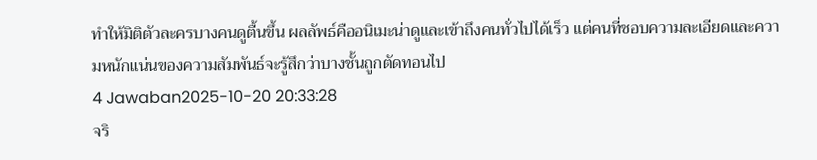ทำให้มิติตัวละครบางคนดูตื้นขึ้น ผลลัพธ์คืออนิเมะน่าดูและเข้าถึงคนทั่วไปได้เร็ว แต่คนที่ชอบความละเอียดและความหนักแน่นของความสัมพันธ์จะรู้สึกว่าบางชั้นถูกตัดทอนไป
4 Jawaban2025-10-20 20:33:28
จริ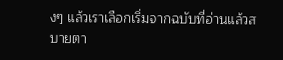งๆ แล้วเราเลือกเริ่มจากฉบับที่อ่านแล้วสบายตา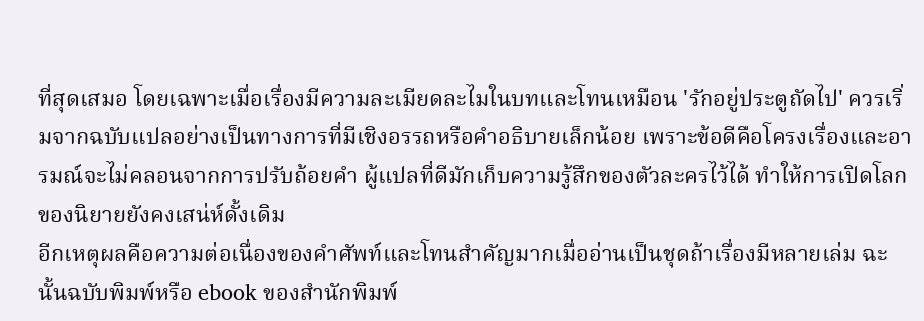ที่สุดเสมอ โดยเฉพาะเมื่อเรื่องมีความละเมียดละไมในบทและโทนเหมือน 'รักอยู่ประตูถัดไป' ควรเริ่มจากฉบับแปลอย่างเป็นทางการที่มีเชิงอรรถหรือคำอธิบายเล็กน้อย เพราะข้อดีคือโครงเรื่องและอารมณ์จะไม่คลอนจากการปรับถ้อยคำ ผู้แปลที่ดีมักเก็บความรู้สึกของตัวละครไว้ได้ ทำให้การเปิดโลกของนิยายยังคงเสน่ห์ดั้งเดิม
อีกเหตุผลคือความต่อเนื่องของคำศัพท์และโทนสำคัญมากเมื่ออ่านเป็นชุดถ้าเรื่องมีหลายเล่ม ฉะนั้นฉบับพิมพ์หรือ ebook ของสำนักพิมพ์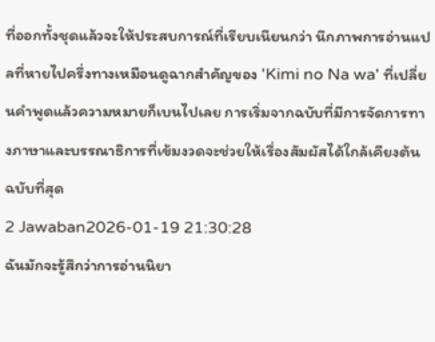ที่ออกทั้งชุดแล้วจะให้ประสบการณ์ที่เรียบเนียนกว่า นึกภาพการอ่านแปลที่หายไปครึ่งทางเหมือนดูฉากสำคัญของ 'Kimi no Na wa' ที่เปลี่ยนคำพูดแล้วความหมายก็เบนไปเลย การเริ่มจากฉบับที่มีการจัดการทางภาษาและบรรณาธิการที่เข้มงวดจะช่วยให้เรื่องสัมผัสได้ใกล้เคียงต้นฉบับที่สุด
2 Jawaban2026-01-19 21:30:28
ฉันมักจะรู้สึกว่าการอ่านนิยา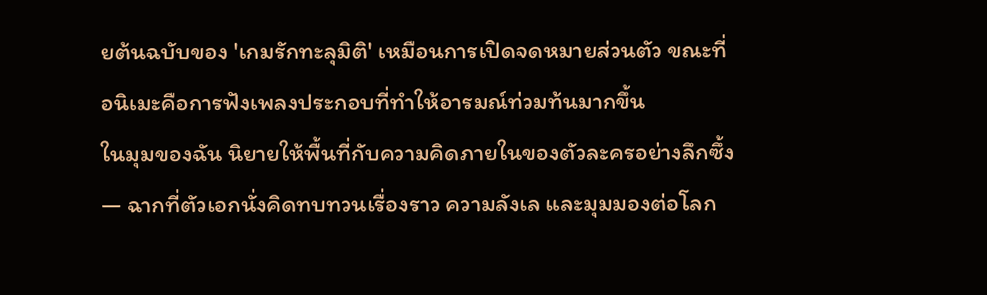ยต้นฉบับของ 'เกมรักทะลุมิติ' เหมือนการเปิดจดหมายส่วนตัว ขณะที่อนิเมะคือการฟังเพลงประกอบที่ทำให้อารมณ์ท่วมท้นมากขึ้น
ในมุมของฉัน นิยายให้พื้นที่กับความคิดภายในของตัวละครอย่างลึกซึ้ง — ฉากที่ตัวเอกนั่งคิดทบทวนเรื่องราว ความลังเล และมุมมองต่อโลก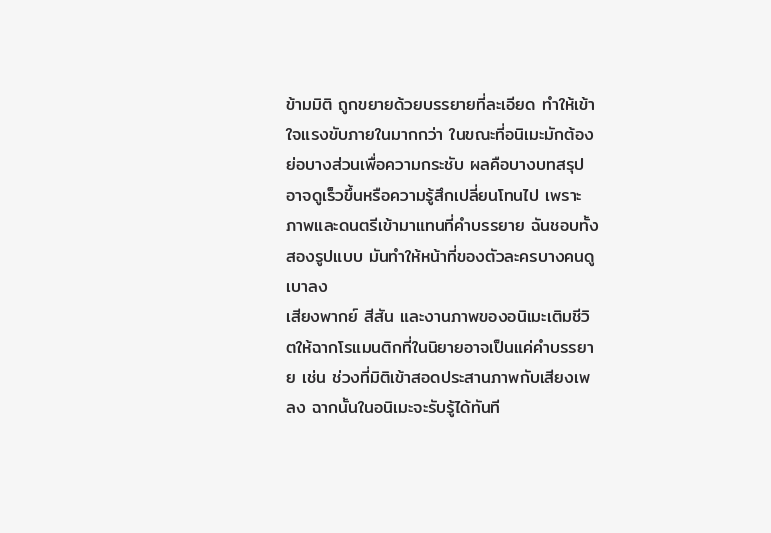ข้ามมิติ ถูกขยายด้วยบรรยายที่ละเอียด ทำให้เข้าใจแรงขับภายในมากกว่า ในขณะที่อนิเมะมักต้องย่อบางส่วนเพื่อความกระชับ ผลคือบางบทสรุปอาจดูเร็วขึ้นหรือความรู้สึกเปลี่ยนโทนไป เพราะภาพและดนตรีเข้ามาแทนที่คำบรรยาย ฉันชอบทั้งสองรูปแบบ มันทำให้หน้าที่ของตัวละครบางคนดูเบาลง
เสียงพากย์ สีสัน และงานภาพของอนิเมะเติมชีวิตให้ฉากโรแมนติกที่ในนิยายอาจเป็นแค่คำบรรยาย เช่น ช่วงที่มิติเข้าสอดประสานภาพกับเสียงเพลง ฉากนั้นในอนิเมะจะรับรู้ได้ทันที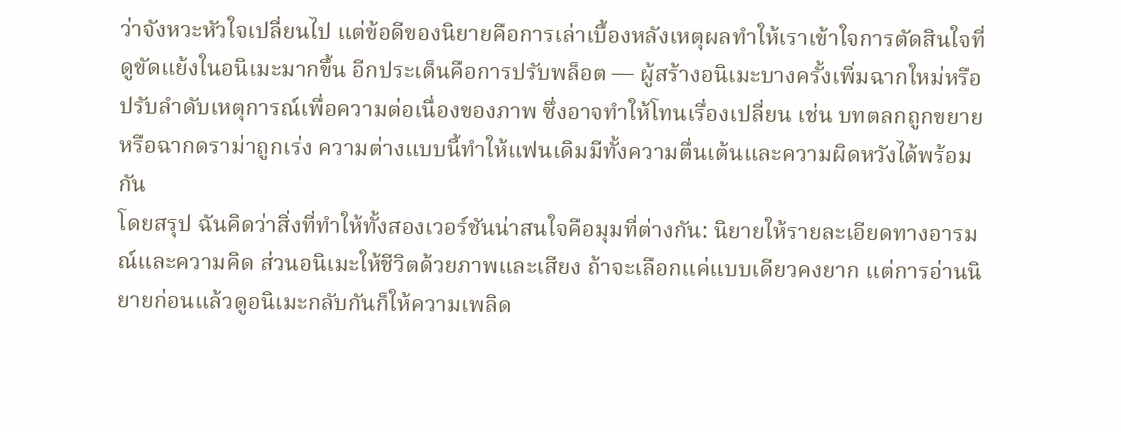ว่าจังหวะหัวใจเปลี่ยนไป แต่ข้อดีของนิยายคือการเล่าเบื้องหลังเหตุผลทำให้เราเข้าใจการตัดสินใจที่ดูขัดแย้งในอนิเมะมากขึ้น อีกประเด็นคือการปรับพล็อต — ผู้สร้างอนิเมะบางครั้งเพิ่มฉากใหม่หรือปรับลำดับเหตุการณ์เพื่อความต่อเนื่องของภาพ ซึ่งอาจทำให้โทนเรื่องเปลี่ยน เช่น บทตลกถูกขยายหรือฉากดราม่าถูกเร่ง ความต่างแบบนี้ทำให้แฟนเดิมมีทั้งความตื่นเต้นและความผิดหวังได้พร้อมกัน
โดยสรุป ฉันคิดว่าสิ่งที่ทำให้ทั้งสองเวอร์ชันน่าสนใจคือมุมที่ต่างกัน: นิยายให้รายละเอียดทางอารมณ์และความคิด ส่วนอนิเมะให้ชีวิตด้วยภาพและเสียง ถ้าจะเลือกแค่แบบเดียวคงยาก แต่การอ่านนิยายก่อนแล้วดูอนิเมะกลับกันก็ให้ความเพลิด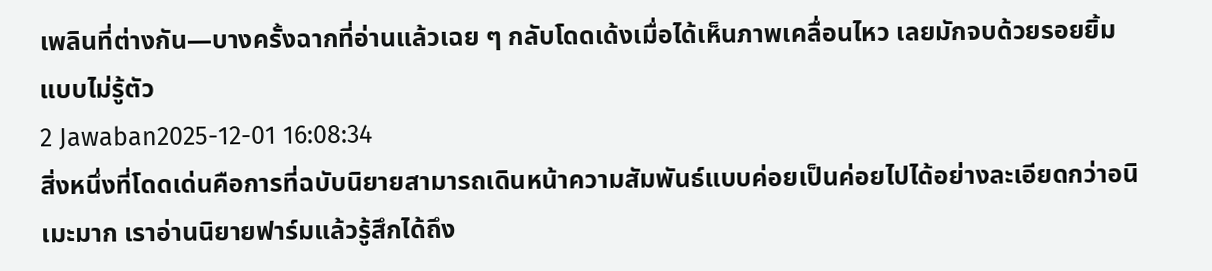เพลินที่ต่างกัน—บางครั้งฉากที่อ่านแล้วเฉย ๆ กลับโดดเด้งเมื่อได้เห็นภาพเคลื่อนไหว เลยมักจบด้วยรอยยิ้มแบบไม่รู้ตัว
2 Jawaban2025-12-01 16:08:34
สิ่งหนึ่งที่โดดเด่นคือการที่ฉบับนิยายสามารถเดินหน้าความสัมพันธ์แบบค่อยเป็นค่อยไปได้อย่างละเอียดกว่าอนิเมะมาก เราอ่านนิยายฟาร์มแล้วรู้สึกได้ถึง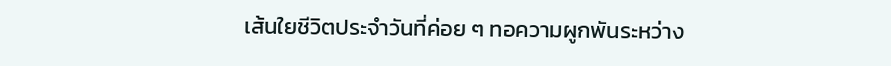เส้นใยชีวิตประจำวันที่ค่อย ๆ ทอความผูกพันระหว่าง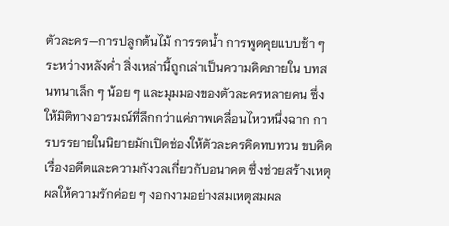ตัวละคร—การปลูกต้นไม้ การรดน้ำ การพูดคุยแบบช้า ๆ ระหว่างหลังค่ำ สิ่งเหล่านี้ถูกเล่าเป็นความคิดภายใน บทสนทนาเล็ก ๆ น้อย ๆ และมุมมองของตัวละครหลายคน ซึ่งให้มิติทางอารมณ์ที่ลึกกว่าแค่ภาพเคลื่อนไหวหนึ่งฉาก การบรรยายในนิยายมักเปิดช่องให้ตัวละครคิดทบทวน ขบคิดเรื่องอดีตและความกังวลเกี่ยวกับอนาคต ซึ่งช่วยสร้างเหตุผลให้ความรักค่อย ๆ งอกงามอย่างสมเหตุสมผล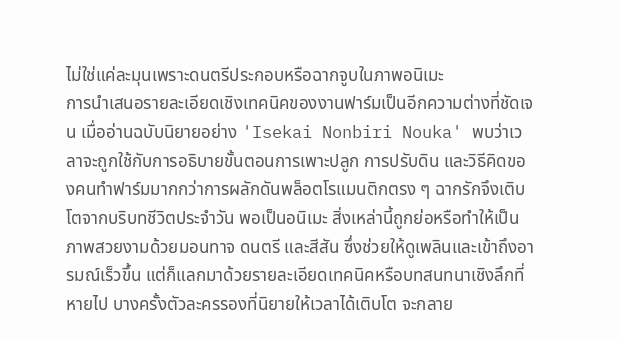ไม่ใช่แค่ละมุนเพราะดนตรีประกอบหรือฉากจูบในภาพอนิเมะ
การนำเสนอรายละเอียดเชิงเทคนิคของงานฟาร์มเป็นอีกความต่างที่ชัดเจน เมื่ออ่านฉบับนิยายอย่าง 'Isekai Nonbiri Nouka' พบว่าเวลาจะถูกใช้กับการอธิบายขั้นตอนการเพาะปลูก การปรับดิน และวิธีคิดของคนทำฟาร์มมากกว่าการผลักดันพล็อตโรแมนติกตรง ๆ ฉากรักจึงเติบโตจากบริบทชีวิตประจำวัน พอเป็นอนิเมะ สิ่งเหล่านี้ถูกย่อหรือทำให้เป็นภาพสวยงามด้วยมอนทาจ ดนตรี และสีสัน ซึ่งช่วยให้ดูเพลินและเข้าถึงอารมณ์เร็วขึ้น แต่ก็แลกมาด้วยรายละเอียดเทคนิคหรือบทสนทนาเชิงลึกที่หายไป บางครั้งตัวละครรองที่นิยายให้เวลาได้เติบโต จะกลาย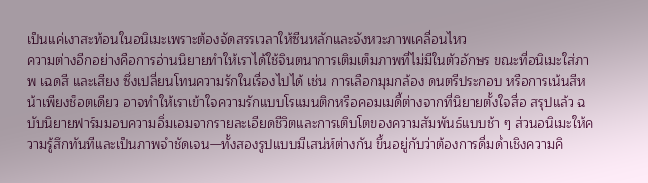เป็นแค่เงาสะท้อนในอนิเมะเพราะต้องจัดสรรเวลาให้ซีนหลักและจังหวะภาพเคลื่อนไหว
ความต่างอีกอย่างคือการอ่านนิยายทำให้เราได้ใช้จินตนาการเติมเต็มภาพที่ไม่มีในตัวอักษร ขณะที่อนิเมะใส่ภาพ เฉดสี และเสียง ซึ่งเปลี่ยนโทนความรักในเรื่องไปได้ เช่น การเลือกมุมกล้อง ดนตรีประกอบ หรือการเน้นสีหน้าเพียงช็อตเดียว อาจทำให้เราเข้าใจความรักแบบโรแมนติกหรือคอมเมดี้ต่างจากที่นิยายตั้งใจสื่อ สรุปแล้ว ฉบับนิยายฟาร์มมอบความอิ่มเอมจากรายละเอียดชีวิตและการเติบโตของความสัมพันธ์แบบช้า ๆ ส่วนอนิเมะให้ความรู้สึกทันทีและเป็นภาพจำชัดเจน—ทั้งสองรูปแบบมีเสน่ห์ต่างกัน ขึ้นอยู่กับว่าต้องการดื่มด่ำเชิงความคิ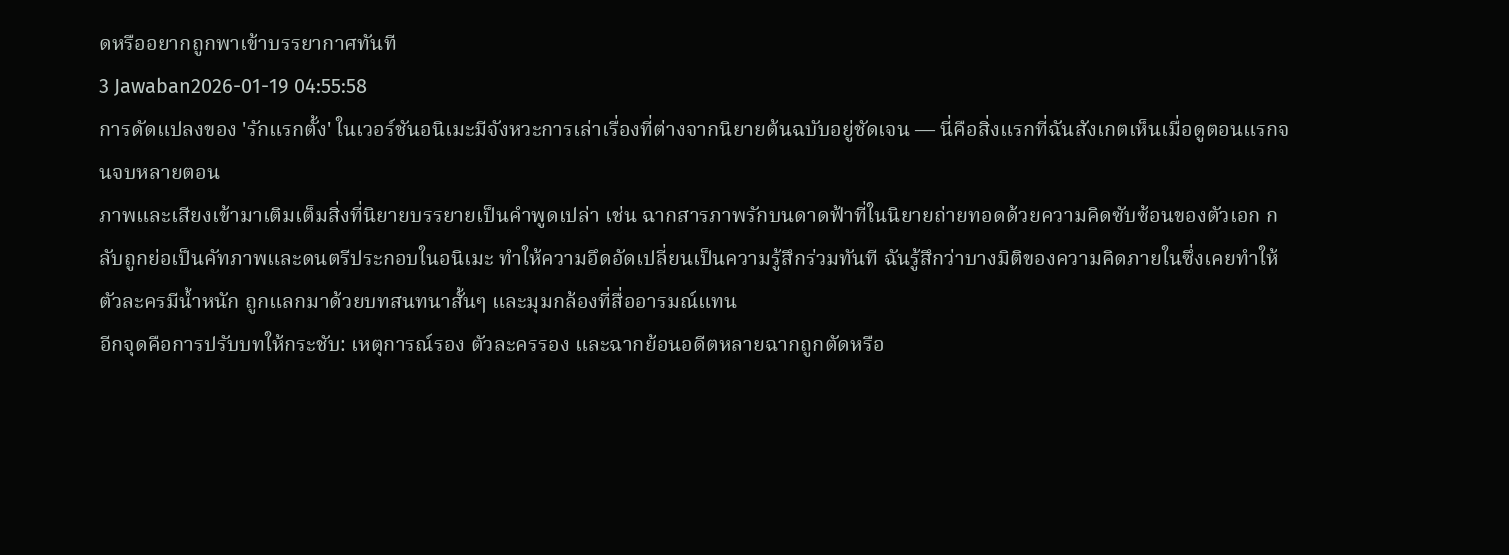ดหรืออยากถูกพาเข้าบรรยากาศทันที
3 Jawaban2026-01-19 04:55:58
การดัดแปลงของ 'รักแรกตั้ง' ในเวอร์ชันอนิเมะมีจังหวะการเล่าเรื่องที่ต่างจากนิยายต้นฉบับอยู่ชัดเจน — นี่คือสิ่งแรกที่ฉันสังเกตเห็นเมื่อดูตอนแรกจนจบหลายตอน
ภาพและเสียงเข้ามาเติมเต็มสิ่งที่นิยายบรรยายเป็นคำพูดเปล่า เช่น ฉากสารภาพรักบนดาดฟ้าที่ในนิยายถ่ายทอดด้วยความคิดซับซ้อนของตัวเอก กลับถูกย่อเป็นคัทภาพและดนตรีประกอบในอนิเมะ ทำให้ความอึดอัดเปลี่ยนเป็นความรู้สึกร่วมทันที ฉันรู้สึกว่าบางมิติของความคิดภายในซึ่งเคยทำให้ตัวละครมีน้ำหนัก ถูกแลกมาด้วยบทสนทนาสั้นๆ และมุมกล้องที่สื่ออารมณ์แทน
อีกจุดคือการปรับบทให้กระชับ: เหตุการณ์รอง ตัวละครรอง และฉากย้อนอดีตหลายฉากถูกตัดหรือ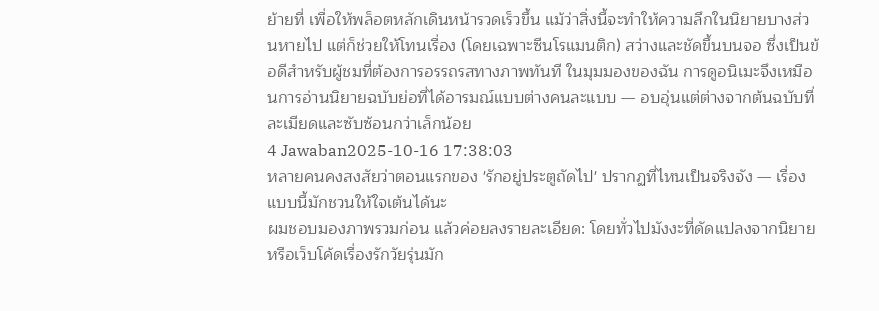ย้ายที่ เพื่อให้พล็อตหลักเดินหน้ารวดเร็วขึ้น แม้ว่าสิ่งนี้จะทำให้ความลึกในนิยายบางส่วนหายไป แต่ก็ช่วยให้โทนเรื่อง (โดยเฉพาะซีนโรแมนติก) สว่างและชัดขึ้นบนจอ ซึ่งเป็นข้อดีสำหรับผู้ชมที่ต้องการอรรถรสทางภาพทันที ในมุมมองของฉัน การดูอนิเมะจึงเหมือนการอ่านนิยายฉบับย่อที่ได้อารมณ์แบบต่างคนละแบบ — อบอุ่นแต่ต่างจากต้นฉบับที่ละเมียดและซับซ้อนกว่าเล็กน้อย
4 Jawaban2025-10-16 17:38:03
หลายคนคงสงสัยว่าตอนแรกของ 'รักอยู่ประตูถัดไป' ปรากฏที่ไหนเป็นจริงจัง — เรื่องแบบนี้มักชวนให้ใจเต้นได้นะ
ผมชอบมองภาพรวมก่อน แล้วค่อยลงรายละเอียด: โดยทั่วไปมังงะที่ดัดแปลงจากนิยายหรือเว็บโค้ดเรื่องรักวัยรุ่นมัก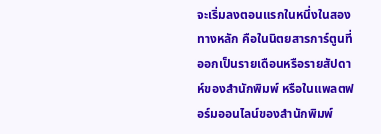จะเริ่มลงตอนแรกในหนึ่งในสองทางหลัก คือในนิตยสารการ์ตูนที่ออกเป็นรายเดือนหรือรายสัปดาห์ของสำนักพิมพ์ หรือในแพลตฟอร์มออนไลน์ของสำนักพิมพ์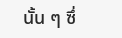นั้น ๆ ซึ่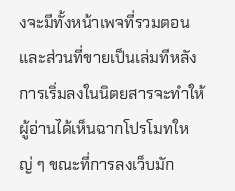งจะมีทั้งหน้าเพจที่รวมตอนและส่วนที่ขายเป็นเล่มทีหลัง การเริ่มลงในนิตยสารจะทำให้ผู้อ่านได้เห็นฉากโปรโมทใหญ่ ๆ ขณะที่การลงเว็บมัก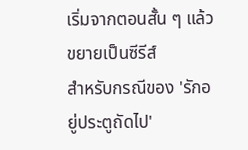เริ่มจากตอนสั้น ๆ แล้วขยายเป็นซีรีส์
สำหรับกรณีของ 'รักอยู่ประตูถัดไป'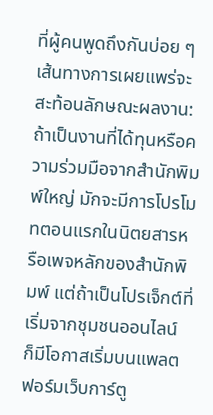ที่ผู้คนพูดถึงกันบ่อย ๆ เส้นทางการเผยแพร่จะสะท้อนลักษณะผลงาน: ถ้าเป็นงานที่ได้ทุนหรือความร่วมมือจากสำนักพิมพ์ใหญ่ มักจะมีการโปรโมทตอนแรกในนิตยสารหรือเพจหลักของสำนักพิมพ์ แต่ถ้าเป็นโปรเจ็กต์ที่เริ่มจากชุมชนออนไลน์ ก็มีโอกาสเริ่มบนแพลตฟอร์มเว็บการ์ตู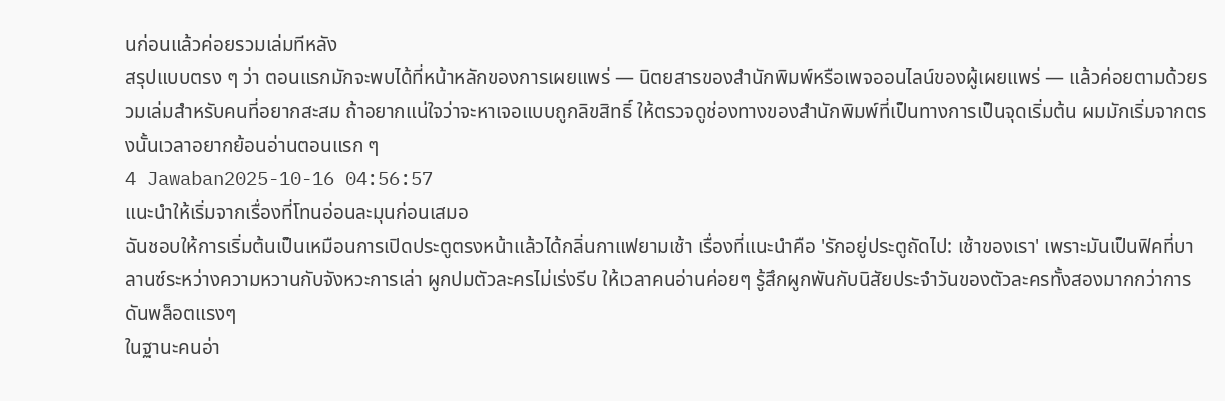นก่อนแล้วค่อยรวมเล่มทีหลัง
สรุปแบบตรง ๆ ว่า ตอนแรกมักจะพบได้ที่หน้าหลักของการเผยแพร่ — นิตยสารของสำนักพิมพ์หรือเพจออนไลน์ของผู้เผยแพร่ — แล้วค่อยตามด้วยรวมเล่มสำหรับคนที่อยากสะสม ถ้าอยากแน่ใจว่าจะหาเจอแบบถูกลิขสิทธิ์ ให้ตรวจดูช่องทางของสำนักพิมพ์ที่เป็นทางการเป็นจุดเริ่มต้น ผมมักเริ่มจากตรงนั้นเวลาอยากย้อนอ่านตอนแรก ๆ
4 Jawaban2025-10-16 04:56:57
แนะนำให้เริ่มจากเรื่องที่โทนอ่อนละมุนก่อนเสมอ
ฉันชอบให้การเริ่มต้นเป็นเหมือนการเปิดประตูตรงหน้าแล้วได้กลิ่นกาแฟยามเช้า เรื่องที่แนะนำคือ 'รักอยู่ประตูถัดไป: เช้าของเรา' เพราะมันเป็นฟิคที่บาลานซ์ระหว่างความหวานกับจังหวะการเล่า ผูกปมตัวละครไม่เร่งรีบ ให้เวลาคนอ่านค่อยๆ รู้สึกผูกพันกับนิสัยประจำวันของตัวละครทั้งสองมากกว่าการดันพล็อตแรงๆ
ในฐานะคนอ่า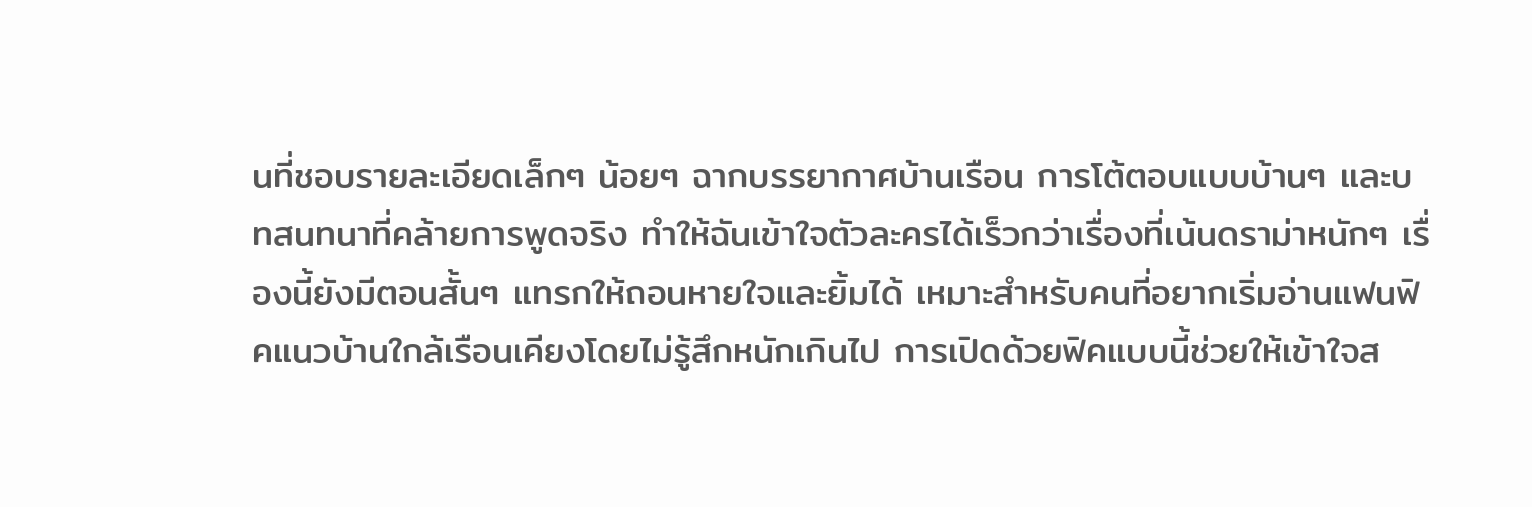นที่ชอบรายละเอียดเล็กๆ น้อยๆ ฉากบรรยากาศบ้านเรือน การโต้ตอบแบบบ้านๆ และบทสนทนาที่คล้ายการพูดจริง ทำให้ฉันเข้าใจตัวละครได้เร็วกว่าเรื่องที่เน้นดราม่าหนักๆ เรื่องนี้ยังมีตอนสั้นๆ แทรกให้ถอนหายใจและยิ้มได้ เหมาะสำหรับคนที่อยากเริ่มอ่านแฟนฟิคแนวบ้านใกล้เรือนเคียงโดยไม่รู้สึกหนักเกินไป การเปิดด้วยฟิคแบบนี้ช่วยให้เข้าใจส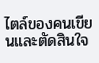ไตล์ของคนเขียนและตัดสินใจ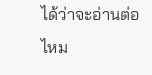ได้ว่าจะอ่านต่อไหม